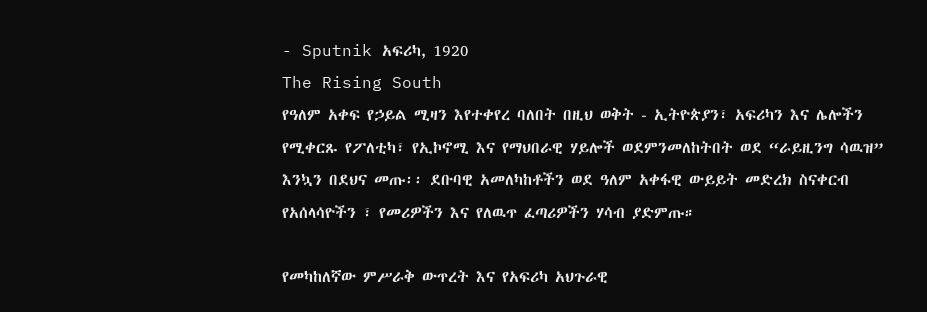- Sputnik አፍሪካ, 1920
The Rising South
የዓለም አቀፍ የኃይል ሚዛን እየተቀየረ ባለበት በዚህ ወቅት - ኢትዮጵያን፣ አፍሪካን እና ሌሎችን የሚቀርጹ የፖለቲካ፣ የኢኮኖሚ እና የማህበራዊ ሃይሎች ወደምንመለከትበት ወደ “ራይዚንግ ሳዉዝ” እንኳን በደህና መጡ፡፡ ደቡባዊ አመለካከቶችን ወደ ዓለም አቀፋዊ ውይይት መድረክ ስናቀርብ የአሰላሳዮችን ፣ የመሪዎችን እና የለዉጥ ፈጣሪዎችን ሃሳብ ያድምጡ።

የመካከለኛው ምሥራቅ ውጥረት እና የአፍሪካ አህጉራዊ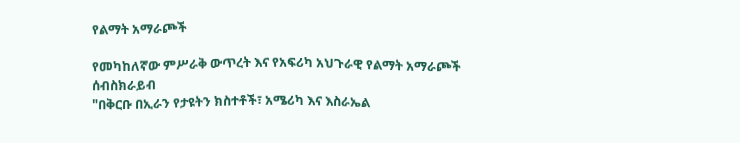የልማት አማራጮች

የመካከለኛው ምሥራቅ ውጥረት እና የአፍሪካ አህጉራዊ የልማት አማራጮች
ሰብስክራይብ
"በቅርቡ በኢራን የታዩትን ክስተቶች፣ አሜሪካ እና እስራኤል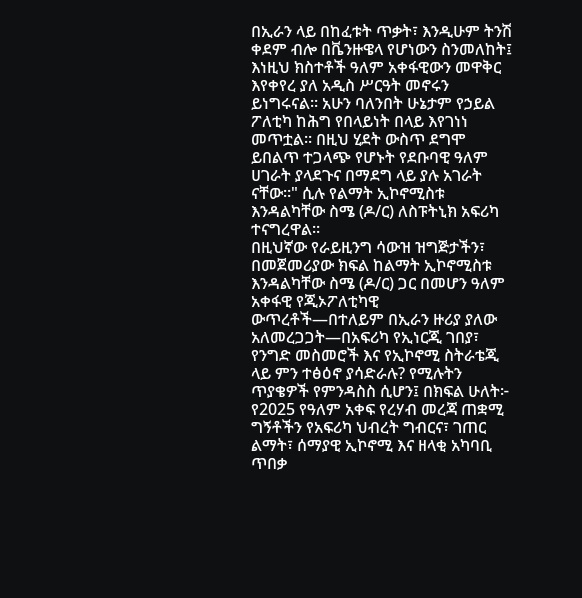በኢራን ላይ በከፈቱት ጥቃት፣ እንዲሁም ትንሽ ቀደም ብሎ በቬንዙዌላ የሆነውን ስንመለከት፤ እነዚህ ክስተቶች ዓለም አቀፋዊውን መዋቅር እየቀየረ ያለ አዲስ ሥርዓት መኖሩን ይነግሩናል። አሁን ባለንበት ሁኔታም የኃይል ፖለቲካ ከሕግ የበላይነት በላይ እየገነነ መጥቷል። በዚህ ሂደት ውስጥ ደግሞ ይበልጥ ተጋላጭ የሆኑት የደቡባዊ ዓለም ሀገራት ያላደጉና በማደግ ላይ ያሉ አገራት ናቸው።" ሲሉ የልማት ኢኮኖሚስቱ እንዳልካቸው ስሜ (ዶ/ር) ለስፑትኒክ አፍሪካ ተናግረዋል።
በዚህኛው የራይዚንግ ሳውዝ ዝግጅታችን፣ በመጀመሪያው ክፍል ከልማት ኢኮኖሚስቱ እንዳልካቸው ስሜ (ዶ/ር) ጋር በመሆን ዓለም አቀፋዊ የጂኦፖለቲካዊ ውጥረቶች—በተለይም በኢራን ዙሪያ ያለው አለመረጋጋት—በአፍሪካ የኢነርጂ ገበያ፣ የንግድ መስመሮች እና የኢኮኖሚ ስትራቴጂ ላይ ምን ተፅዕኖ ያሳድራሉ? የሚሉትን ጥያቄዎች የምንዳስስ ሲሆን፤ በክፍል ሁለት፦ የ2025 የዓለም አቀፍ የረሃብ መረጃ ጠቋሚ ግኝቶችን የአፍሪካ ህብረት ግብርና፣ ገጠር ልማት፣ ሰማያዊ ኢኮኖሚ እና ዘላቂ አካባቢ ጥበቃ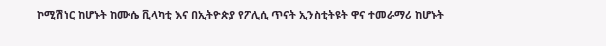ኮሚሽነር ከሆኑት ከሙሴ ቪላካቲ እና በኢትዮጵያ የፖሊሲ ጥናት ኢንስቲትዩት ዋና ተመራማሪ ከሆኑት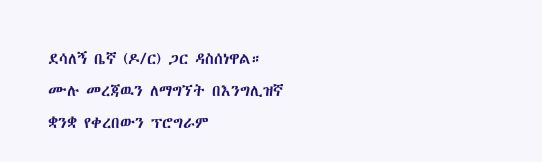ደሳለኝ ቤኛ (ዶ/ር) ጋር ዳስሰነዋል።
ሙሉ መረጃዉን ለማግኘት በእንግሊዝኛ ቋንቋ የቀረበውን ፕሮግራም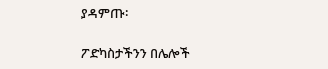ያዳምጡ፡

ፖድካስታችንን በሌሎች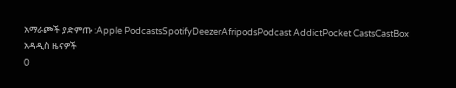አማራጮች ያድምጡ :Apple PodcastsSpotifyDeezerAfripodsPodcast AddictPocket CastsCastBox
አዳዲስ ዜናዎች
0